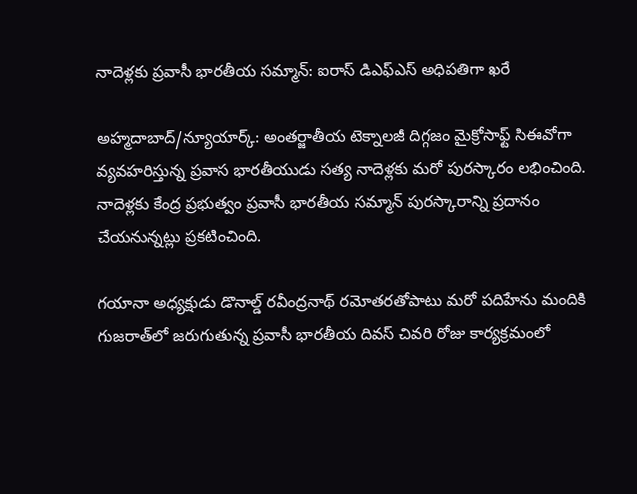నాదెళ్లకు ప్రవాసీ భారతీయ సమ్మాన్: ఐరాస్ డిఎఫ్ఎస్ అధిపతిగా ఖరే

అహ్మదాబాద్/న్యూయార్క్: అంతర్జాతీయ టెక్నాలజీ దిగ్గజం మైక్రోసాఫ్ట్ సిఈవోగా వ్యవహరిస్తున్న ప్రవాస భారతీయుడు సత్య నాదెళ్లకు మరో పురస్కారం లభించింది. నాదెళ్లకు కేంద్ర ప్రభుత్వం ప్రవాసీ భారతీయ సమ్మాన్ పురస్కారాన్ని ప్రదానం చేయనున్నట్లు ప్రకటించింది.

గయానా అధ్యక్షుడు డొనాల్డ్ రవీంద్రనాథ్ రమోతరతోపాటు మరో పదిహేను మందికి గుజరాత్‌లో జరుగుతున్న ప్రవాసీ భారతీయ దివస్ చివరి రోజు కార్యక్రమంలో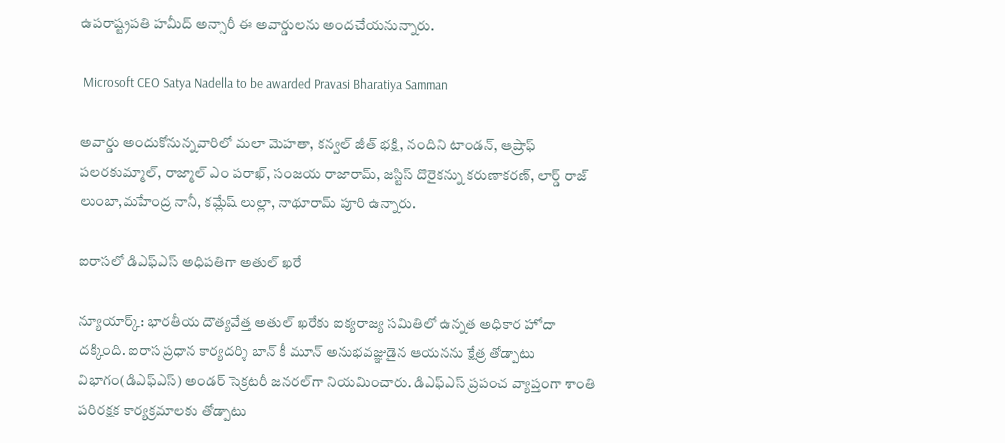ఉపరాష్ట్రపతి హమీద్ అన్సారీ ఈ అవార్డులను అందచేయనున్నారు.

 Microsoft CEO Satya Nadella to be awarded Pravasi Bharatiya Samman

అవార్డు అందుకోనున్నవారిలో మలా మెహతా, కన్వల్ జీత్ భక్షి, నందిని టాండన్, ఆష్రాఫ్ పలరకుమ్మాల్, రాజ్మాల్ ఎం పరాఖ్, సంజయ రాజారామ్, జస్టిస్ దొరైకన్ను కరుణాకరణ్, లార్డ్ రాజ్ లుంబా,మహేంద్ర నానీ, కమ్లేష్ లుల్లా, నాథూరామ్ పూరి ఉన్నారు.

ఐరాసలో డిఎఫ్ఎస్ అధిపతిగా అతుల్ ఖరే

న్యూయార్క్: భారతీయ దౌత్యవేత్త అతుల్ ఖరేకు ఐక్యరాజ్య సమితిలో ఉన్నత అధికార హోదా దక్కింది. ఐరాస ప్రధాన కార్యదర్శి బాన్ కీ మూన్ అనుభవజ్ఞుడైన ఆయనను క్షేత్ర తోడ్పాటు విభాగం(డిఎఫ్ఎస్) అండర్ సెక్రటరీ జనరల్‌గా నియమించారు. డిఎఫ్ఎస్ ప్రపంచ వ్యాప్తంగా శాంతి పరిరక్షక కార్యక్రమాలకు తోడ్పాటు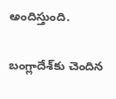అందిస్తుంది.

బంగ్లాదేశ్‌కు చెందిన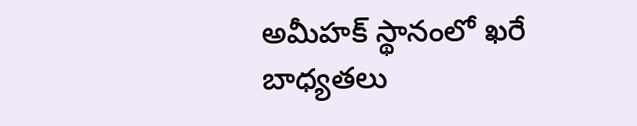అమీహక్ స్థానంలో ఖరే బాధ్యతలు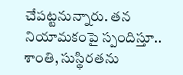చేపట్టనున్నారు. తన నియామకంపై స్పందిస్తూ.. శాంతి, సుస్థిరతను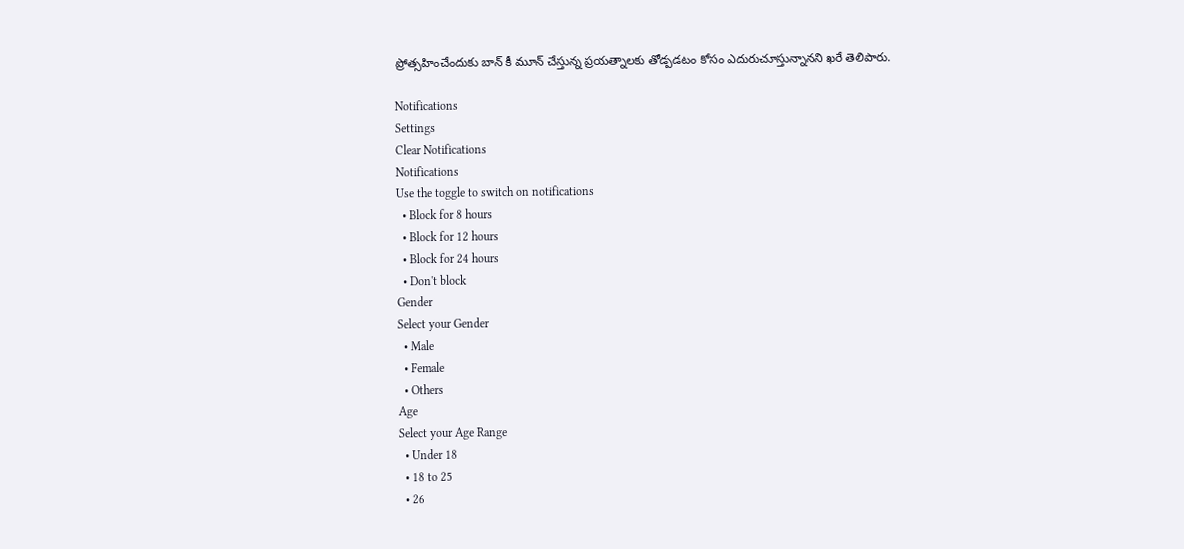ప్రోత్సహించేందుకు బాన్ కీ మూన్ చేస్తున్న ప్రయత్నాలకు తోడ్పడటం కోసం ఎదురుచూస్తున్నానని ఖరే తెలిపారు.

Notifications
Settings
Clear Notifications
Notifications
Use the toggle to switch on notifications
  • Block for 8 hours
  • Block for 12 hours
  • Block for 24 hours
  • Don't block
Gender
Select your Gender
  • Male
  • Female
  • Others
Age
Select your Age Range
  • Under 18
  • 18 to 25
  • 26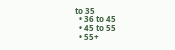to 35
  • 36 to 45
  • 45 to 55
  • 55+